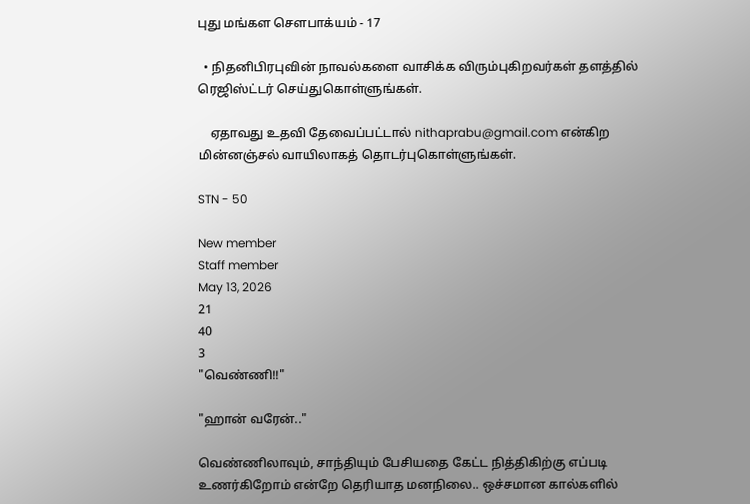புது மங்கள சௌபாக்யம் - 17

  • நிதனிபிரபுவின் நாவல்களை வாசிக்க விரும்புகிறவர்கள் தளத்தில் ரெஜிஸ்ட்டர் செய்துகொள்ளுங்கள்.

    ஏதாவது உதவி தேவைப்பட்டால் nithaprabu@gmail.com என்கிற மின்னஞ்சல் வாயிலாகத் தொடர்புகொள்ளுங்கள்.

STN - 50

New member
Staff member
May 13, 2026
21
40
3
"வெண்ணி!!"

"ஹான் வரேன்.."

வெண்ணிலாவும், சாந்தியும் பேசியதை கேட்ட நித்திகிற்கு எப்படி உணர்கிறோம் என்றே தெரியாத மனநிலை.. ஒச்சமான கால்களில்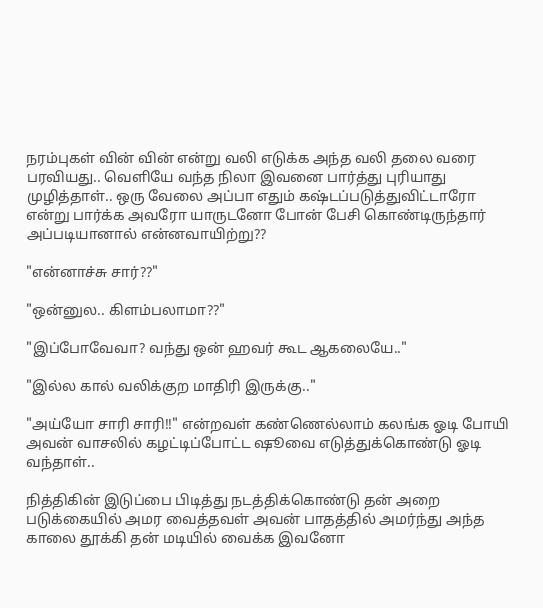நரம்புகள் வின் வின் என்று வலி எடுக்க அந்த வலி தலை வரை பரவியது.. வெளியே வந்த நிலா இவனை பார்த்து புரியாது முழித்தாள்.. ஒரு வேலை அப்பா எதும் கஷ்டப்படுத்துவிட்டாரோ என்று பார்க்க அவரோ யாருடனோ போன் பேசி கொண்டிருந்தார் அப்படியானால் என்னவாயிற்று??

"என்னாச்சு சார்??"

"ஒன்னுல.. கிளம்பலாமா??"

"இப்போவேவா? வந்து ஒன் ஹவர் கூட ஆகலையே.."

"இல்ல கால் வலிக்குற மாதிரி இருக்கு.."

"அய்யோ சாரி சாரி!!" என்றவள் கண்ணெல்லாம் கலங்க ஓடி போயி அவன் வாசலில் கழட்டிப்போட்ட ஷூவை எடுத்துக்கொண்டு ஓடி வந்தாள்..

நித்திகின் இடுப்பை பிடித்து நடத்திக்கொண்டு தன் அறை படுக்கையில் அமர வைத்தவள் அவன் பாதத்தில் அமர்ந்து அந்த காலை தூக்கி தன் மடியில் வைக்க இவனோ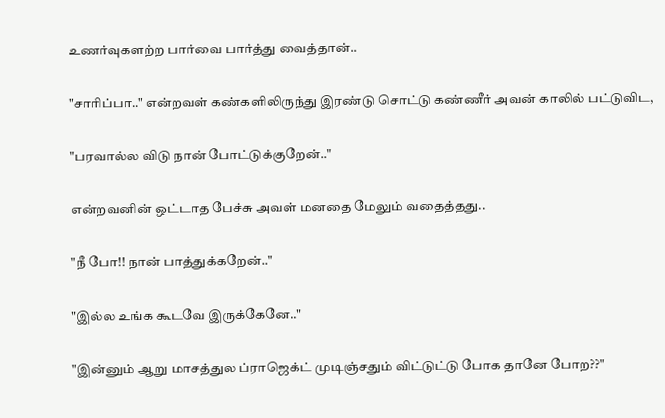உணர்வுகளற்ற பார்வை பார்த்து வைத்தான்..

"சாரிப்பா.." என்றவள் கண்களிலிருந்து இரண்டு சொட்டு கண்ணீர் அவன் காலில் பட்டுவிட,

"பரவால்ல விடு நான் போட்டுக்குறேன்.."

என்றவனின் ஒட்டாத பேச்சு அவள் மனதை மேலும் வதைத்தது..

"நீ போ!! நான் பாத்துக்கறேன்.."

"இல்ல உங்க கூடவே இருக்கேனே.."

"இன்னும் ஆறு மாசத்துல ப்ராஜெக்ட் முடிஞ்சதும் விட்டுட்டு போக தானே போற??"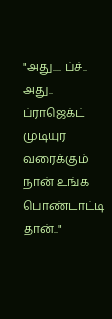"அது.... ப்ச்.. அது.. ப்ராஜெக்ட் முடியுர வரைக்கும் நான் உங்க பொண்டாட்டி தான்.."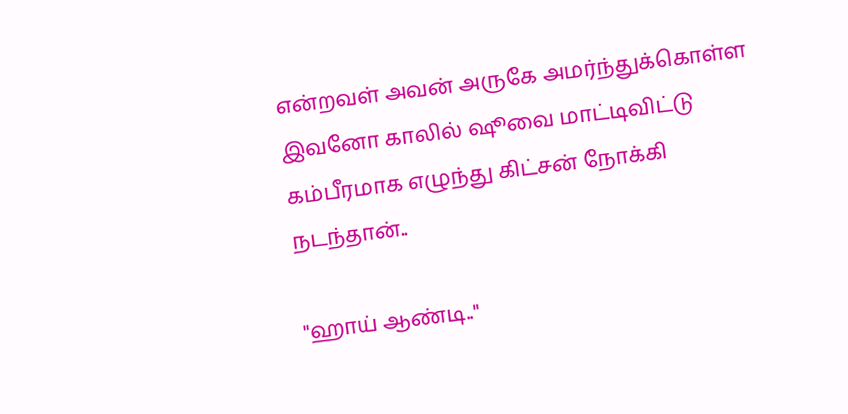என்றவள் அவன் அருகே அமர்ந்துக்கொள்ள இவனோ காலில் ஷூவை மாட்டிவிட்டு கம்பீரமாக எழுந்து கிட்சன் நோக்கி நடந்தான்..

"ஹாய் ஆண்டி.."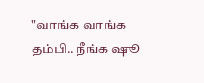"வாங்க வாங்க தம்பி.. நீங்க ஷூ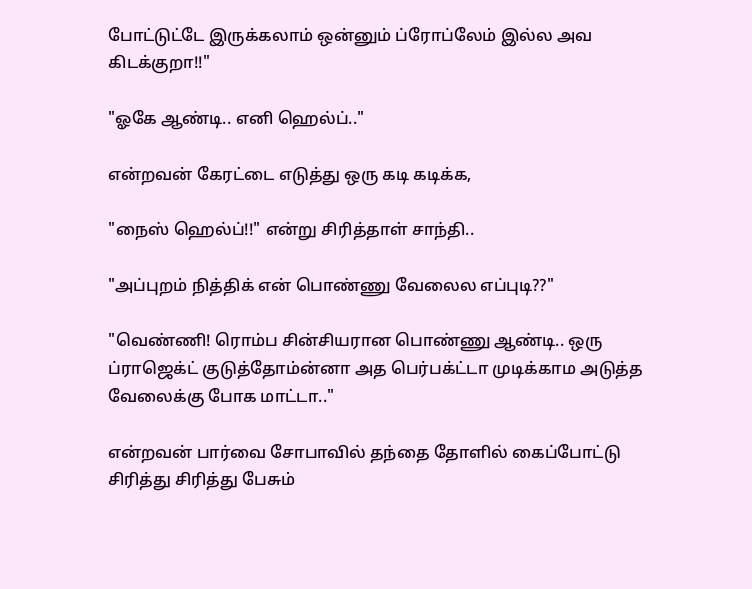போட்டுட்டே இருக்கலாம் ஒன்னும் ப்ரோப்லேம் இல்ல அவ கிடக்குறா!!"

"ஓகே ஆண்டி.. எனி ஹெல்ப்.."

என்றவன் கேரட்டை எடுத்து ஒரு கடி கடிக்க,

"நைஸ் ஹெல்ப்!!" என்று சிரித்தாள் சாந்தி..

"அப்புறம் நித்திக் என் பொண்ணு வேலைல எப்புடி??"

"வெண்ணி! ரொம்ப சின்சியரான பொண்ணு ஆண்டி.. ஒரு ப்ராஜெக்ட் குடுத்தோம்ன்னா அத பெர்பக்ட்டா முடிக்காம அடுத்த வேலைக்கு போக மாட்டா.."

என்றவன் பார்வை சோபாவில் தந்தை தோளில் கைப்போட்டு சிரித்து சிரித்து பேசும்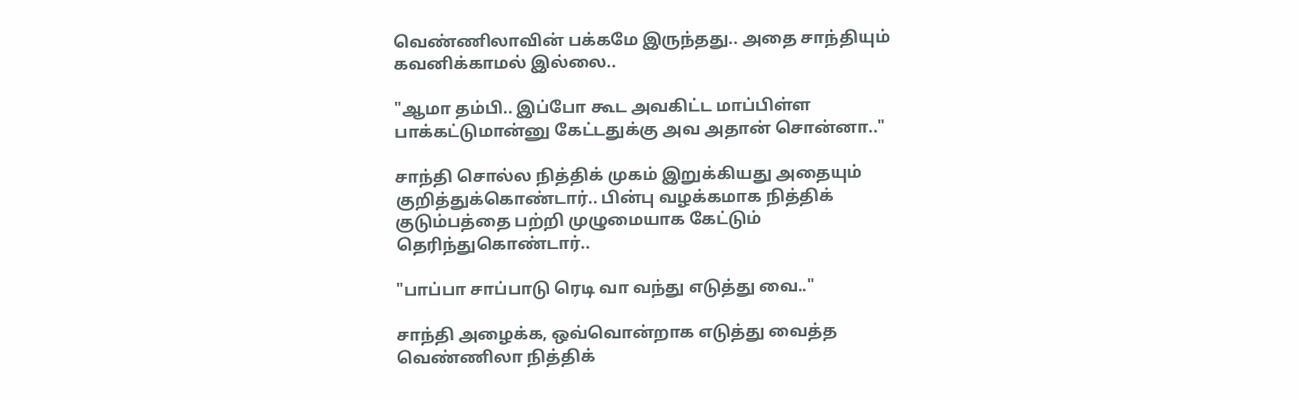வெண்ணிலாவின் பக்கமே இருந்தது.. அதை சாந்தியும் கவனிக்காமல் இல்லை..

"ஆமா தம்பி.. இப்போ கூட அவகிட்ட மாப்பிள்ள பாக்கட்டுமான்னு கேட்டதுக்கு அவ அதான் சொன்னா.."

சாந்தி சொல்ல நித்திக் முகம் இறுக்கியது அதையும் குறித்துக்கொண்டார்.. பின்பு வழக்கமாக நித்திக் குடும்பத்தை பற்றி முழுமையாக கேட்டும் தெரிந்துகொண்டார்..

"பாப்பா சாப்பாடு ரெடி வா வந்து எடுத்து வை.."

சாந்தி அழைக்க, ஒவ்வொன்றாக எடுத்து வைத்த வெண்ணிலா நித்திக்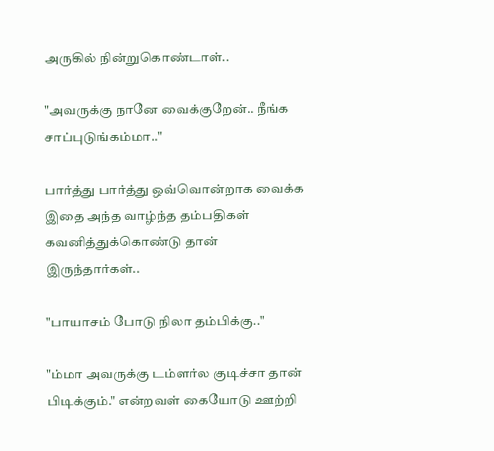அருகில் நின்றுகொண்டாள்..

"அவருக்கு நானே வைக்குறேன்.. நீங்க சாப்புடுங்கம்மா.."

பார்த்து பார்த்து ஒவ்வொன்றாக வைக்க இதை அந்த வாழ்ந்த தம்பதிகள் கவனித்துக்கொண்டு தான் இருந்தார்கள்..

"பாயாசம் போடு நிலா தம்பிக்கு.."

"ம்மா அவருக்கு டம்ளர்ல குடிச்சா தான் பிடிக்கும்." என்றவள் கையோடு ஊற்றி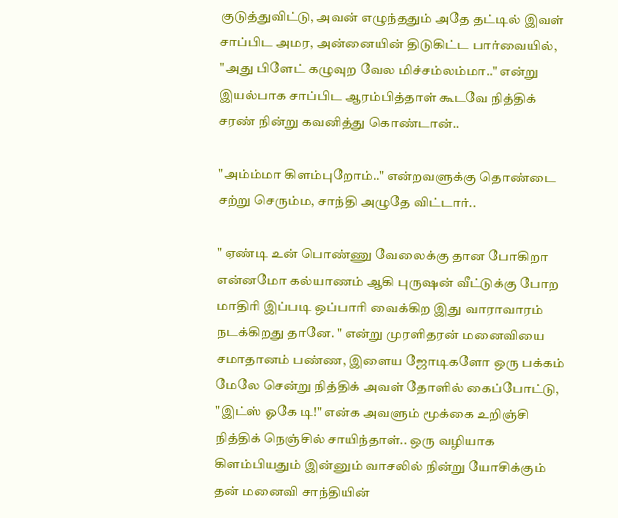குடுத்துவிட்டு, அவன் எழுந்ததும் அதே தட்டில் இவள் சாப்பிட அமர, அன்னையின் திடுகிட்ட பார்வையில், "அது பிளேட் கழுவுற வேல மிச்சம்லம்மா.." என்று இயல்பாக சாப்பிட ஆரம்பித்தாள் கூடவே நித்திக் சரண் நின்று கவனித்து கொண்டான்..

"அம்ம்மா கிளம்புறோம்.." என்றவளுக்கு தொண்டை சற்று செரும்ம, சாந்தி அழுதே விட்டார்..

" ஏண்டி உன் பொண்ணு வேலைக்கு தான போகிறா என்னமோ கல்யாணம் ஆகி புருஷன் வீட்டுக்கு போற மாதிரி இப்படி ஒப்பாரி வைக்கிற இது வாராவாரம் நடக்கிறது தானே. " என்று முரளிதரன் மனைவியை சமாதானம் பண்ண, இளைய ஜோடிகளோ ஒரு பக்கம் மேலே சென்று நித்திக் அவள் தோளில் கைப்போட்டு, "இட்ஸ் ஓகே டி!" என்க அவளும் மூக்கை உறிஞ்சி நித்திக் நெஞ்சில் சாயிந்தாள்.. ஒரு வழியாக கிளம்பியதும் இன்னும் வாசலில் நின்று யோசிக்கும் தன் மனைவி சாந்தியின்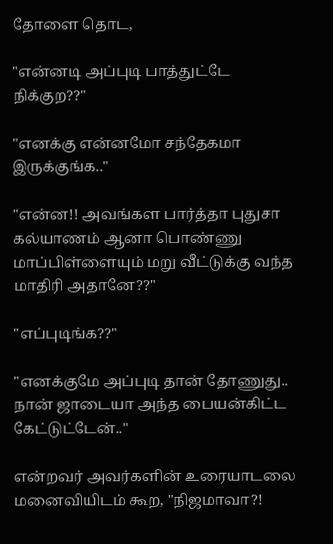தோளை தொட,

"என்னடி அப்புடி பாத்துட்டே நிக்குற??"

"எனக்கு என்னமோ சந்தேகமா இருக்குங்க.."

"என்ன!! அவங்கள பார்த்தா புதுசா கல்யாணம் ஆனா பொண்ணு மாப்பிள்ளையும் மறு வீட்டுக்கு வந்த மாதிரி அதானே??"

"எப்புடிங்க??"

"எனக்குமே அப்புடி தான் தோணுது.. நான் ஜாடையா அந்த பையன்கிட்ட கேட்டுட்டேன்.."

என்றவர் அவர்களின் உரையாடலை மனைவியிடம் கூற, "நிஜமாவா?!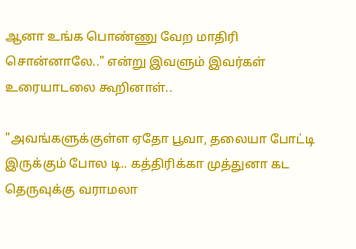ஆனா உங்க பொண்ணு வேற மாதிரி சொன்னாலே.." என்று இவளும் இவர்கள் உரையாடலை கூறினாள்..

"அவங்களுக்குள்ள ஏதோ பூவா, தலையா போட்டி இருக்கும் போல டி.. கத்திரிக்கா முத்துனா கட தெருவுக்கு வராமலா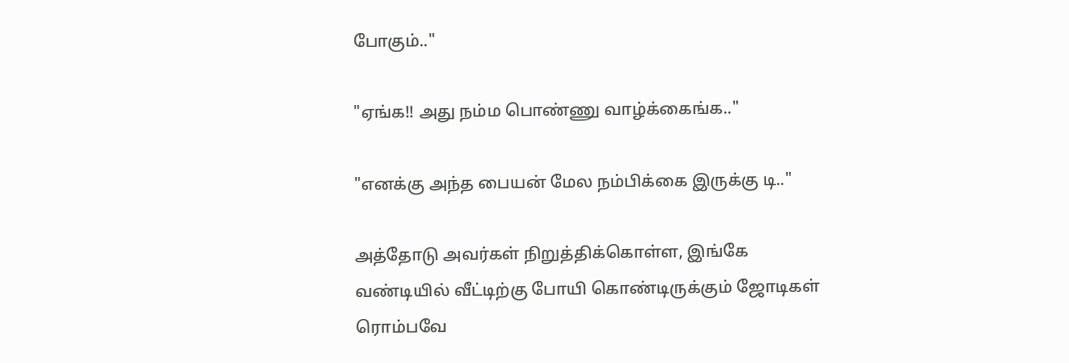போகும்.."

"ஏங்க!! அது நம்ம பொண்ணு வாழ்க்கைங்க.."

"எனக்கு அந்த பையன் மேல நம்பிக்கை இருக்கு டி.."

அத்தோடு அவர்கள் நிறுத்திக்கொள்ள, இங்கே வண்டியில் வீட்டிற்கு போயி கொண்டிருக்கும் ஜோடிகள் ரொம்பவே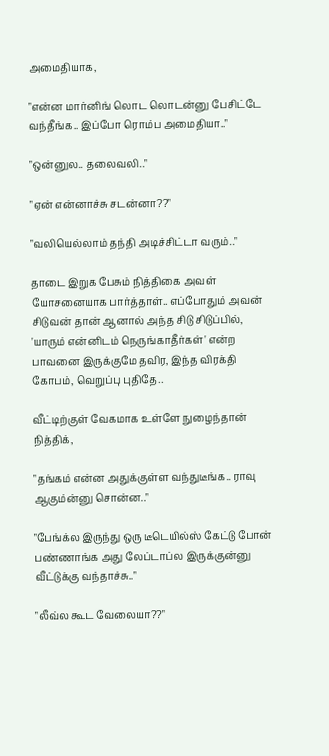அமைதியாக,

"என்ன மார்னிங் லொட லொடன்னு பேசிட்டே வந்தீங்க.. இப்போ ரொம்ப அமைதியா.."

"ஒன்னுல.. தலைவலி.."

"ஏன் என்னாச்சு சடன்னா??"

"வலியெல்லாம் தந்தி அடிச்சிட்டா வரும்.."

தாடை இறுக பேசும் நித்திகை அவள் யோசனையாக பார்த்தாள்.. எப்போதும் அவன் சிடுவன் தான் ஆனால் அந்த சிடு சிடுப்பில், 'யாரும் என்னிடம் நெருங்காதீர்கள்' என்ற பாவனை இருக்குமே தவிர, இந்த விரக்தி கோபம், வெறுப்பு புதிதே..

வீட்டிற்குள் வேகமாக உள்ளே நுழைந்தான் நித்திக்,

"தங்கம் என்ன அதுக்குள்ள வந்துடீங்க.. ராவு ஆகும்ன்னு சொன்ன.."

"பேங்க்ல இருந்து ஒரு டீடெயில்ஸ் கேட்டு போன் பண்ணாங்க அது லேப்டாப்ல இருக்குன்னு வீட்டுக்கு வந்தாச்சு.."

"லீவ்ல கூட வேலையா??"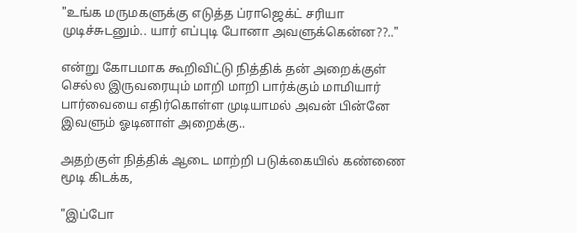"உங்க மருமகளுக்கு எடுத்த ப்ராஜெக்ட் சரியா முடிச்சுடனும்.. யார் எப்புடி போனா அவளுக்கென்ன??.."

என்று கோபமாக கூறிவிட்டு நித்திக் தன் அறைக்குள் செல்ல இருவரையும் மாறி மாறி பார்க்கும் மாமியார் பார்வையை எதிர்கொள்ள முடியாமல் அவன் பின்னே இவளும் ஓடினாள் அறைக்கு..

அதற்குள் நித்திக் ஆடை மாற்றி படுக்கையில் கண்ணை மூடி கிடக்க,

"இப்போ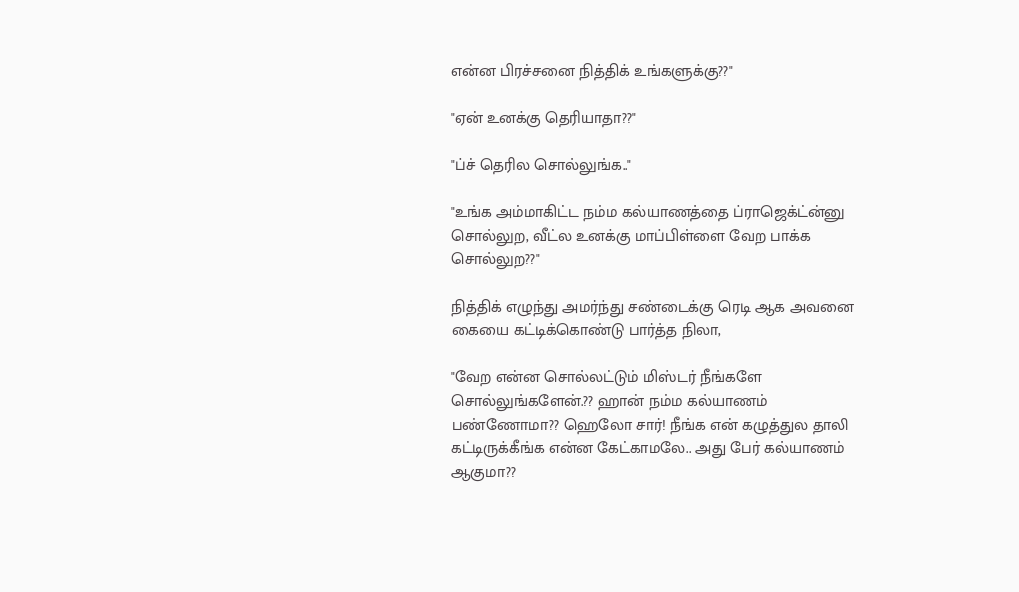என்ன பிரச்சனை நித்திக் உங்களுக்கு??"

"ஏன் உனக்கு தெரியாதா??"

"ப்ச் தெரில சொல்லுங்க.."

"உங்க அம்மாகிட்ட நம்ம கல்யாணத்தை ப்ராஜெக்ட்ன்னு சொல்லுற, வீட்ல உனக்கு மாப்பிள்ளை வேற பாக்க சொல்லுற??"

நித்திக் எழுந்து அமர்ந்து சண்டைக்கு ரெடி ஆக அவனை கையை கட்டிக்கொண்டு பார்த்த நிலா,

"வேற என்ன சொல்லட்டும் மிஸ்டர் நீங்களே சொல்லுங்களேன்.?? ஹான் நம்ம கல்யாணம் பண்ணோமா?? ஹெலோ சார்! நீங்க என் கழுத்துல தாலி கட்டிருக்கீங்க என்ன கேட்காமலே.. அது பேர் கல்யாணம் ஆகுமா??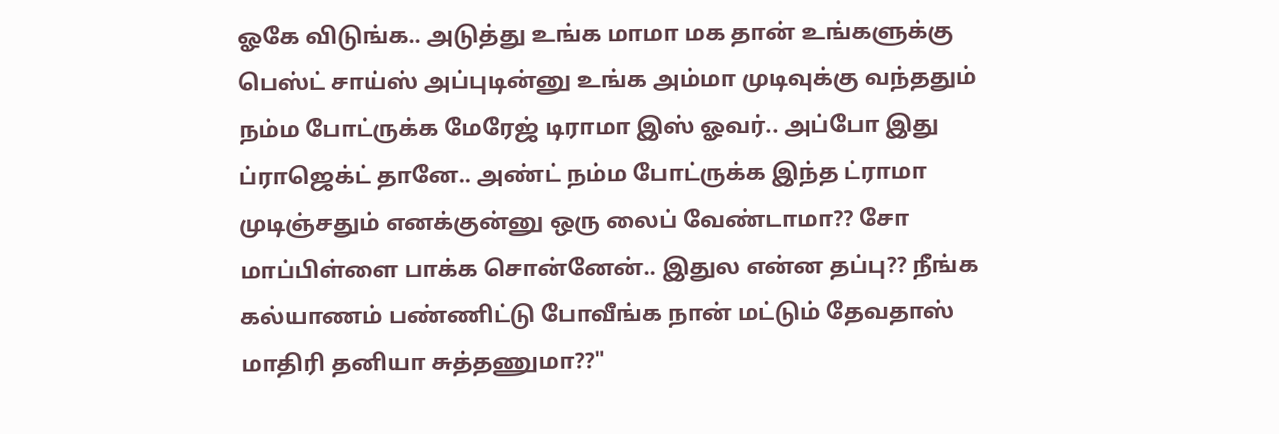ஓகே விடுங்க.. அடுத்து உங்க மாமா மக தான் உங்களுக்கு பெஸ்ட் சாய்ஸ் அப்புடின்னு உங்க அம்மா முடிவுக்கு வந்ததும் நம்ம போட்ருக்க மேரேஜ் டிராமா இஸ் ஓவர்.. அப்போ இது ப்ராஜெக்ட் தானே.. அண்ட் நம்ம போட்ருக்க இந்த ட்ராமா முடிஞ்சதும் எனக்குன்னு ஒரு லைப் வேண்டாமா?? சோ மாப்பிள்ளை பாக்க சொன்னேன்.. இதுல என்ன தப்பு?? நீங்க கல்யாணம் பண்ணிட்டு போவீங்க நான் மட்டும் தேவதாஸ் மாதிரி தனியா சுத்தணுமா??"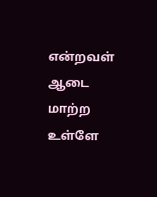என்றவள் ஆடை மாற்ற உள்ளே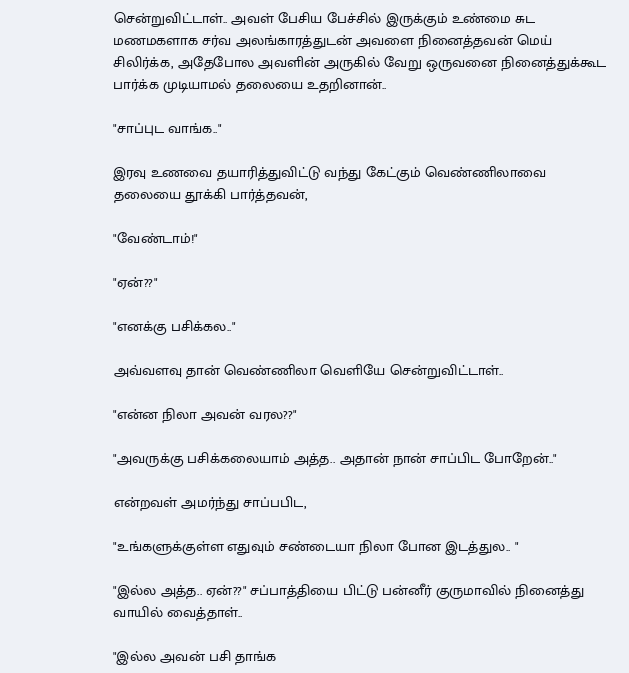சென்றுவிட்டாள்.. அவள் பேசிய பேச்சில் இருக்கும் உண்மை சுட மணமகளாக சர்வ அலங்காரத்துடன் அவளை நினைத்தவன் மெய் சிலிர்க்க, அதேபோல அவளின் அருகில் வேறு ஒருவனை நினைத்துக்கூட பார்க்க முடியாமல் தலையை உதறினான்..

"சாப்புட வாங்க.."

இரவு உணவை தயாரித்துவிட்டு வந்து கேட்கும் வெண்ணிலாவை தலையை தூக்கி பார்த்தவன்,

"வேண்டாம்!"

"ஏன்??"

"எனக்கு பசிக்கல.."

அவ்வளவு தான் வெண்ணிலா வெளியே சென்றுவிட்டாள்..

"என்ன நிலா அவன் வரல??"

"அவருக்கு பசிக்கலையாம் அத்த.. அதான் நான் சாப்பிட போறேன்.."

என்றவள் அமர்ந்து சாப்பபிட,

"உங்களுக்குள்ள எதுவும் சண்டையா நிலா போன இடத்துல.. "

"இல்ல அத்த.. ஏன்??" சப்பாத்தியை பிட்டு பன்னீர் குருமாவில் நினைத்து வாயில் வைத்தாள்..

"இல்ல அவன் பசி தாங்க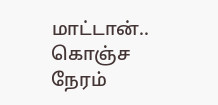மாட்டான்.. கொஞ்ச நேரம்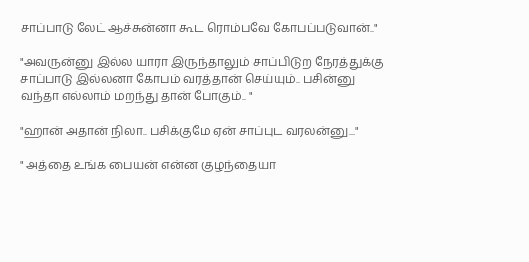சாப்பாடு லேட் ஆச்சுன்னா கூட ரொம்பவே கோபப்படுவான்.."

"அவருன்னு இல்ல யாரா இருந்தாலும் சாப்பிடுற நேரத்துக்கு சாப்பாடு இல்லனா கோபம் வரத்தான் செய்யும்.. பசின்னு வந்தா எல்லாம் மறந்து தான் போகும்.. "

"ஹான் அதான் நிலா.. பசிக்குமே ஏன் சாப்புட வரலன்னு..."

" அத்தை உங்க பையன் என்ன குழந்தையா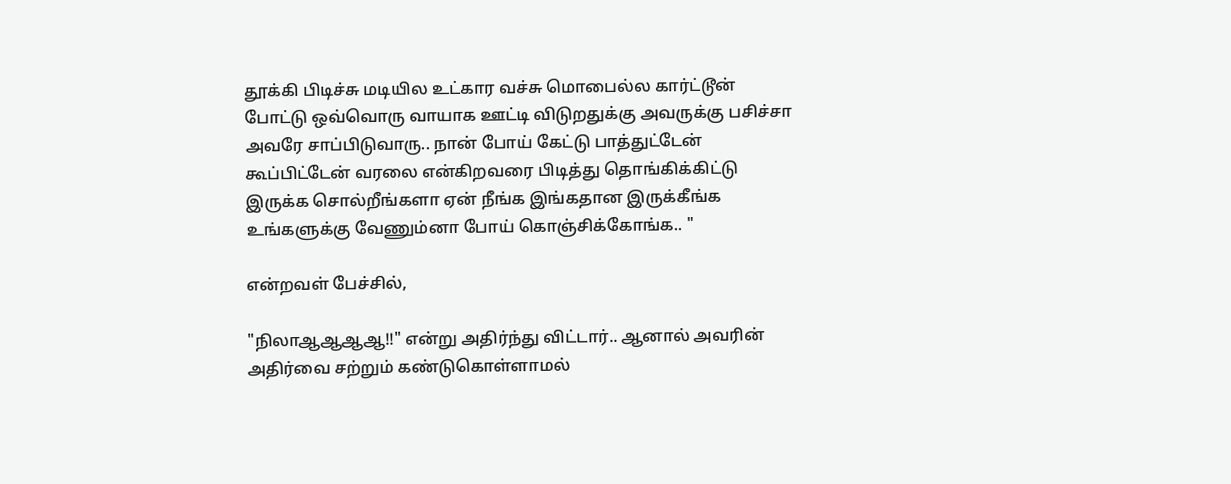தூக்கி பிடிச்சு மடியில உட்கார வச்சு மொபைல்ல கார்ட்டூன் போட்டு ஒவ்வொரு வாயாக ஊட்டி விடுறதுக்கு அவருக்கு பசிச்சா அவரே சாப்பிடுவாரு.. நான் போய் கேட்டு பாத்துட்டேன் கூப்பிட்டேன் வரலை என்கிறவரை பிடித்து தொங்கிக்கிட்டு இருக்க சொல்றீங்களா ஏன் நீங்க இங்கதான இருக்கீங்க உங்களுக்கு வேணும்னா போய் கொஞ்சிக்கோங்க.. "

என்றவள் பேச்சில்,

"நிலாஆஆஆஆ!!" என்று அதிர்ந்து விட்டார்.. ஆனால் அவரின் அதிர்வை சற்றும் கண்டுகொள்ளாமல்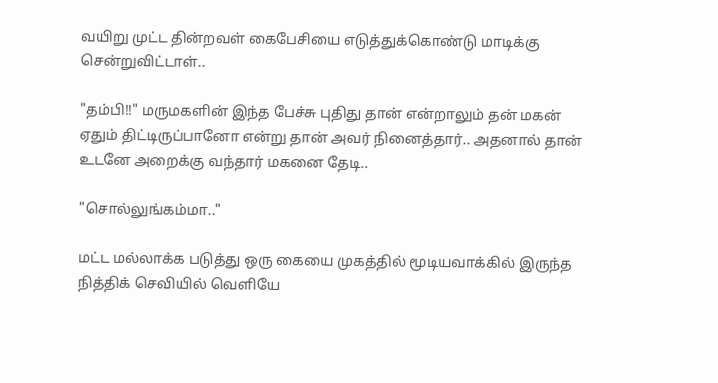வயிறு முட்ட தின்றவள் கைபேசியை எடுத்துக்கொண்டு மாடிக்கு சென்றுவிட்டாள்..

"தம்பி!!" மருமகளின் இந்த பேச்சு புதிது தான் என்றாலும் தன் மகன் ஏதும் திட்டிருப்பானோ என்று தான் அவர் நினைத்தார்.. அதனால் தான் உடனே அறைக்கு வந்தார் மகனை தேடி..

"சொல்லுங்கம்மா.."

மட்ட மல்லாக்க படுத்து ஒரு கையை முகத்தில் மூடியவாக்கில் இருந்த நித்திக் செவியில் வெளியே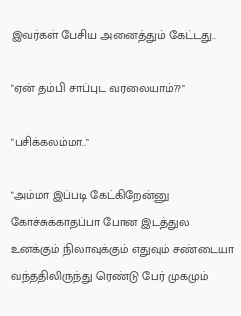இவர்கள் பேசிய அனைத்தும் கேட்டது..

"ஏன் தம்பி சாப்புட வரலையாம்??"

"பசிக்கலம்மா.."

"அம்மா இப்படி கேட்கிறேன்னு கோச்சுக்காதப்பா போன இடத்துல உனக்கும் நிலாவுக்கும் எதுவும் சண்டையா வந்ததிலிருந்து ரெண்டு பேர் முகமும்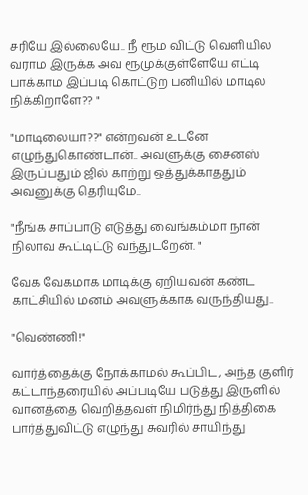சரியே இல்லையே.. நீ ரூம விட்டு வெளியில வராம இருக்க அவ ரூமுக்குள்ளேயே எட்டி பாக்காம இப்படி கொட்டுற பனியில் மாடில நிக்கிறாளே?? "

"மாடிலையா??" என்றவன் உடனே எழுந்துகொண்டான்.. அவளுக்கு சைனஸ் இருப்பதும் ஜில் காற்று ஒத்துக்காததும் அவனுக்கு தெரியுமே..

"நீங்க சாப்பாடு எடுத்து வைங்கம்மா நான் நிலாவ கூட்டிட்டு வந்துடறேன். "

வேக வேகமாக மாடிக்கு ஏறியவன் கண்ட காட்சியில் மனம் அவளுக்காக வருந்தியது..

"வெண்ணி!"

வார்த்தைக்கு நோக்காமல் கூப்பிட, அந்த குளிர் கட்டாந்தரையில் அப்படியே படுத்து இருளில் வானத்தை வெறித்தவள் நிமிர்ந்து நித்திகை பார்த்துவிட்டு எழுந்து சுவரில் சாயிந்து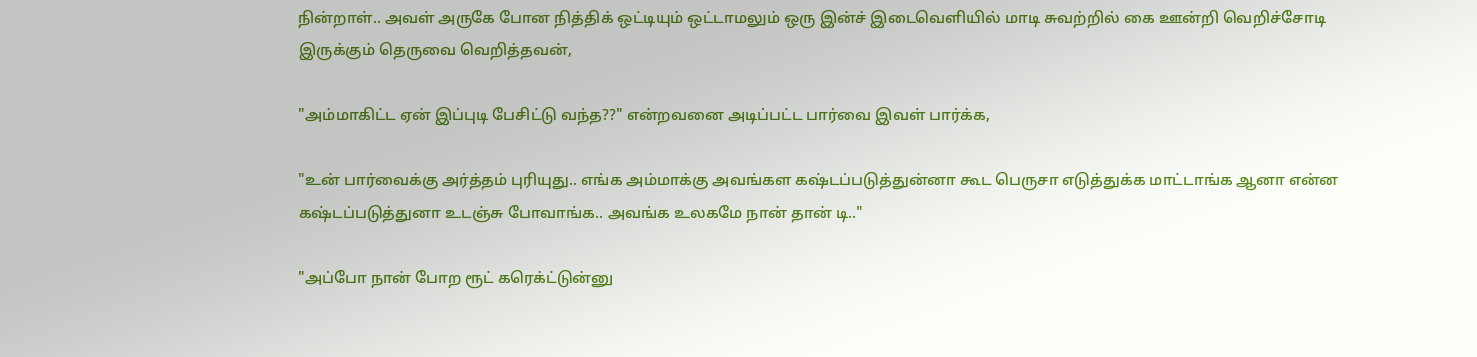நின்றாள்.. அவள் அருகே போன நித்திக் ஒட்டியும் ஒட்டாமலும் ஒரு இன்ச் இடைவெளியில் மாடி சுவற்றில் கை ஊன்றி வெறிச்சோடி இருக்கும் தெருவை வெறித்தவன்,

"அம்மாகிட்ட ஏன் இப்புடி பேசிட்டு வந்த??" என்றவனை அடிப்பட்ட பார்வை இவள் பார்க்க,

"உன் பார்வைக்கு அர்த்தம் புரியுது.. எங்க அம்மாக்கு அவங்கள கஷ்டப்படுத்துன்னா கூட பெருசா எடுத்துக்க மாட்டாங்க ஆனா என்ன கஷ்டப்படுத்துனா உடஞ்சு போவாங்க.. அவங்க உலகமே நான் தான் டி.."

"அப்போ நான் போற ரூட் கரெக்ட்டுன்னு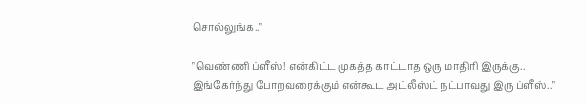சொல்லுங்க.."

"வெண்ணி ப்ளீஸ்! என்கிட்ட முகத்த காட்டாத ஒரு மாதிரி இருக்கு.. இங்கேர்ந்து போறவரைக்கும் என்கூட அட்லீஸ்ட் நட்பாவது இரு ப்ளீஸ்.."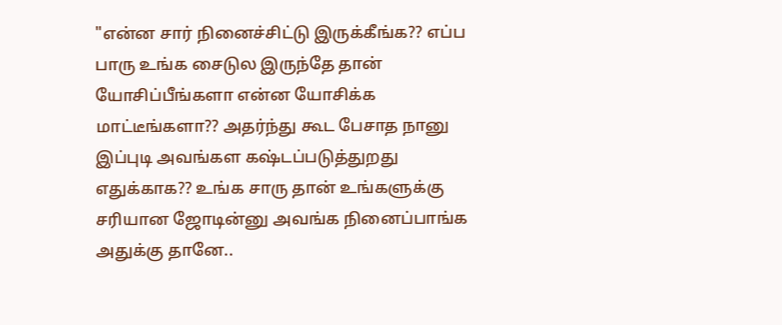"என்ன சார் நினைச்சிட்டு இருக்கீங்க?? எப்ப பாரு உங்க சைடுல இருந்தே தான் யோசிப்பீங்களா என்ன யோசிக்க மாட்டீங்களா?? அதர்ந்து கூட பேசாத நானு இப்புடி அவங்கள கஷ்டப்படுத்துறது எதுக்காக?? உங்க சாரு தான் உங்களுக்கு சரியான ஜோடின்னு அவங்க நினைப்பாங்க அதுக்கு தானே..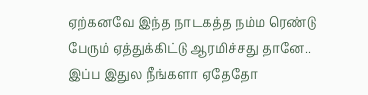ஏற்கனவே இந்த நாடகத்த நம்ம ரெண்டு பேரும் ஏத்துக்கிட்டு ஆரமிச்சது தானே.. இப்ப இதுல நீங்களா ஏதேதோ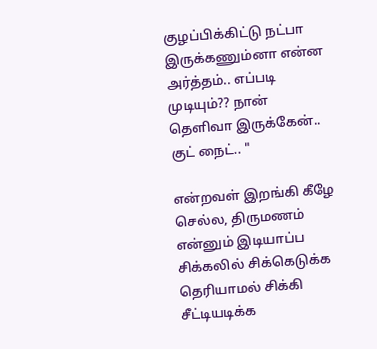குழப்பிக்கிட்டு நட்பா இருக்கணும்னா என்ன அர்த்தம்.. எப்படி முடியும்?? நான் தெளிவா இருக்கேன்.. குட் நைட்.. "

என்றவள் இறங்கி கீழே செல்ல, திருமணம் என்னும் இடியாப்ப சிக்கலில் சிக்கெடுக்க தெரியாமல் சிக்கி சீட்டியடிக்க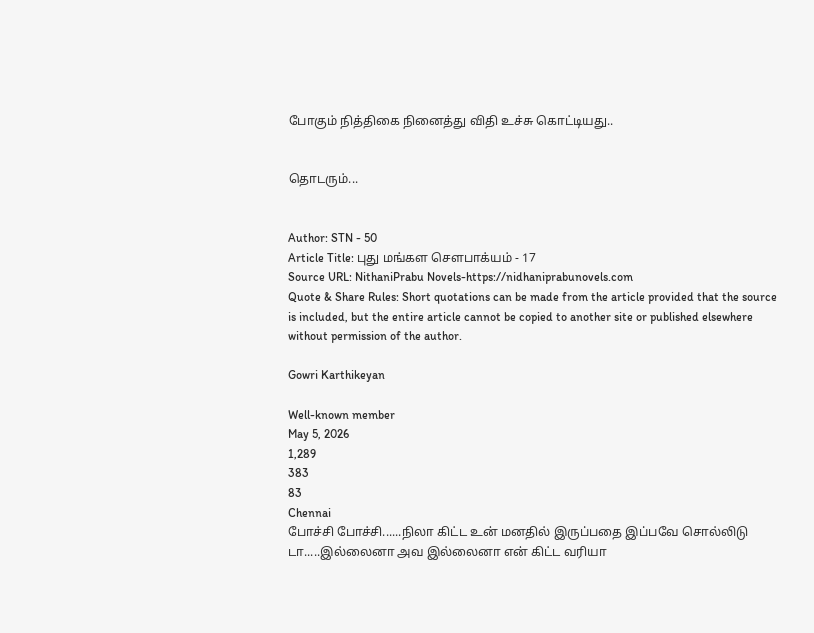போகும் நித்திகை நினைத்து விதி உச்சு கொட்டியது..


தொடரும்...


Author: STN - 50
Article Title: புது மங்கள சௌபாக்யம் - 17
Source URL: NithaniPrabu Novels-https://nidhaniprabunovels.com
Quote & Share Rules: Short quotations can be made from the article provided that the source is included, but the entire article cannot be copied to another site or published elsewhere without permission of the author.

Gowri Karthikeyan

Well-known member
May 5, 2026
1,289
383
83
Chennai
போச்சி போச்சி......நிலா கிட்ட உன் மனதில் இருப்பதை இப்பவே சொல்லிடு டா.....இல்லைனா அவ இல்லைனா என் கிட்ட வரியா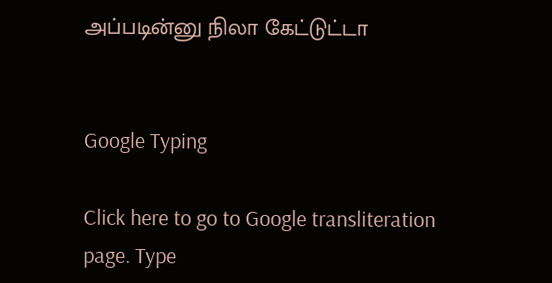அப்படின்னு நிலா கேட்டுட்டா


Google Typing

Click here to go to Google transliteration page. Type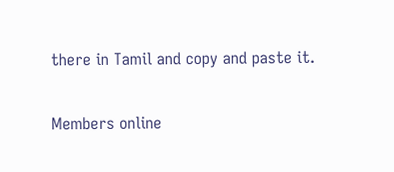there in Tamil and copy and paste it.

Members online